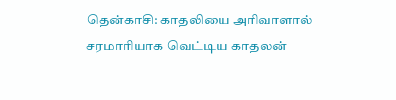தென்காசி: காதலியை அரிவாளால் சரமாரியாக வெட்டிய காதலன்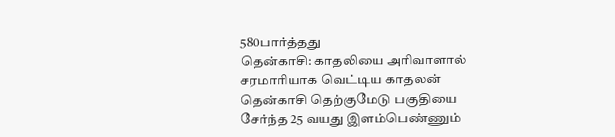580பார்த்தது
தென்காசி: காதலியை அரிவாளால் சரமாரியாக வெட்டிய காதலன்
தென்காசி தெற்குமேடு பகுதியை சேர்ந்த 25 வயது இளம்பெண்ணும்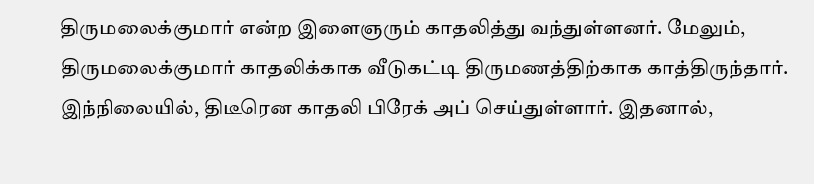திருமலைக்குமார் என்ற இளைஞரும் காதலித்து வந்துள்ளனர். மேலும், திருமலைக்குமார் காதலிக்காக வீடுகட்டி திருமணத்திற்காக காத்திருந்தார். இந்நிலையில், திடீரென காதலி பிரேக் அப் செய்துள்ளார். இதனால்,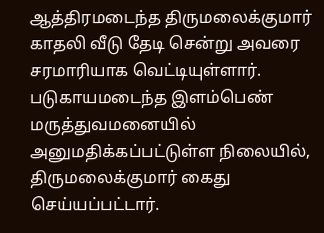ஆத்திரமடைந்த திருமலைக்குமார் காதலி வீடு தேடி சென்று அவரை சரமாரியாக வெட்டியுள்ளார். படுகாயமடைந்த இளம்பெண் மருத்துவமனையில் அனுமதிக்கப்பட்டுள்ள நிலையில், திருமலைக்குமார் கைது செய்யப்பட்டார்.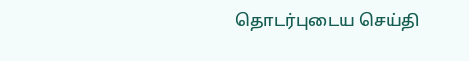தொடர்புடைய செய்தி